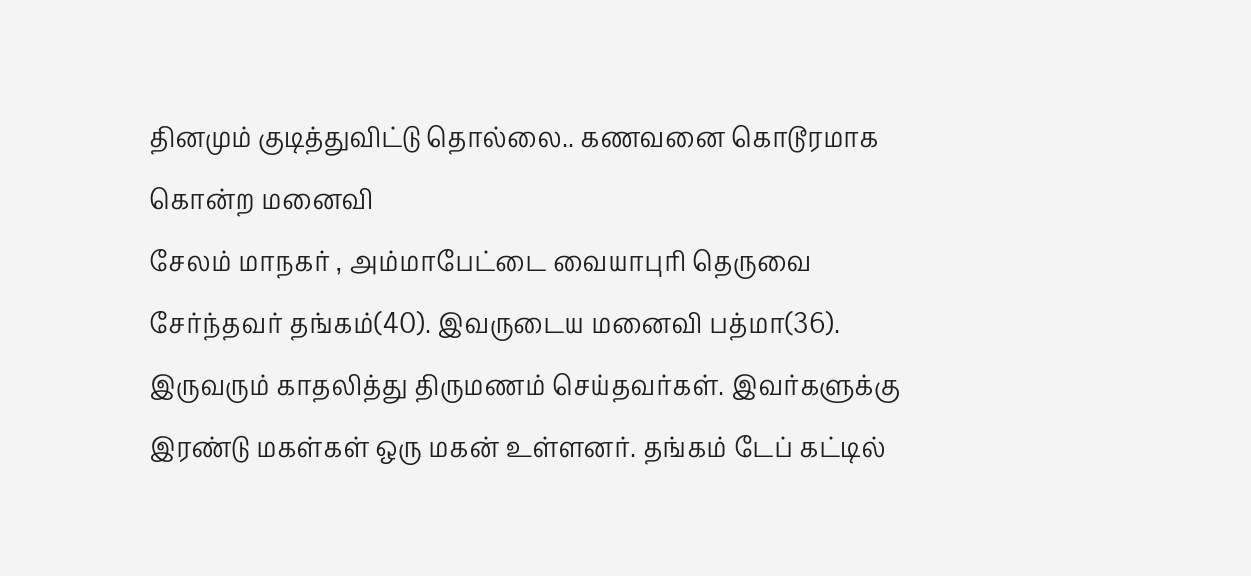தினமும் குடித்துவிட்டு தொல்லை.. கணவனை கொடூரமாக கொன்ற மனைவி
சேலம் மாநகர் , அம்மாபேட்டை வையாபுரி தெருவை சேர்ந்தவர் தங்கம்(40). இவருடைய மனைவி பத்மா(36). இருவரும் காதலித்து திருமணம் செய்தவர்கள். இவர்களுக்கு இரண்டு மகள்கள் ஒரு மகன் உள்ளனர். தங்கம் டேப் கட்டில்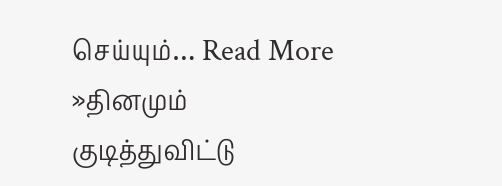செய்யும்… Read More »தினமும் குடித்துவிட்டு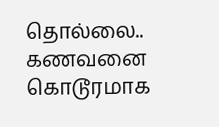தொல்லை.. கணவனை கொடூரமாக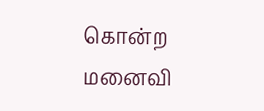கொன்ற மனைவி